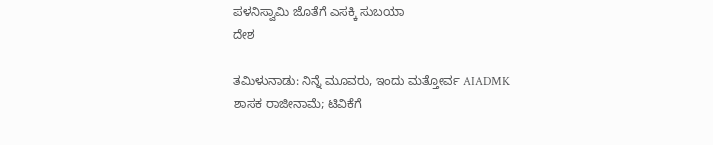ಪಳನಿಸ್ವಾಮಿ ಜೊತೆಗೆ ಎಸಕ್ಕಿ ಸುಬಯಾ
ದೇಶ

ತಮಿಳುನಾಡು: ನಿನ್ನೆ ಮೂವರು, ಇಂದು ಮತ್ತೋರ್ವ AIADMK ಶಾಸಕ ರಾಜೀನಾಮೆ; ಟಿವಿಕೆಗೆ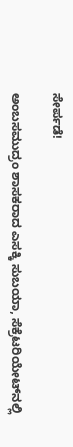ಸೇರ್ಪಡೆ!

ಅಂಬಸಮುದ್ರಂ ಶಾಸಕರಾದ ಎಸಕ್ಕಿ ಸುಬಯಾ, ಸೆಕ್ರೆಟರಿಯೇಟ್‌ನಲ್ಲಿ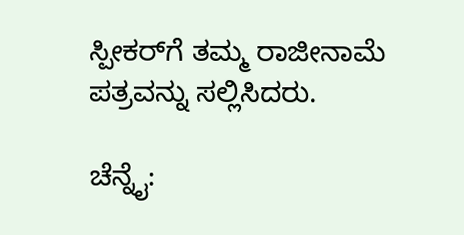ಸ್ಪೀಕರ್‌ಗೆ ತಮ್ಮ ರಾಜೀನಾಮೆ ಪತ್ರವನ್ನು ಸಲ್ಲಿಸಿದರು.

ಚೆನ್ನೈ: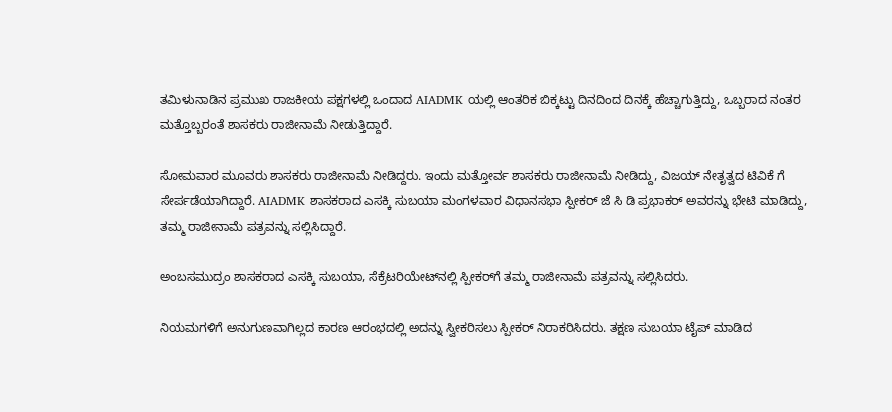ತಮಿಳುನಾಡಿನ ಪ್ರಮುಖ ರಾಜಕೀಯ ಪಕ್ಷಗಳಲ್ಲಿ ಒಂದಾದ AIADMK ಯಲ್ಲಿ ಆಂತರಿಕ ಬಿಕ್ಕಟ್ಟು ದಿನದಿಂದ ದಿನಕ್ಕೆ ಹೆಚ್ಚಾಗುತ್ತಿದ್ದು, ಒಬ್ಬರಾದ ನಂತರ ಮತ್ತೊಬ್ಬರಂತೆ ಶಾಸಕರು ರಾಜೀನಾಮೆ ನೀಡುತ್ತಿದ್ದಾರೆ.

ಸೋಮವಾರ ಮೂವರು ಶಾಸಕರು ರಾಜೀನಾಮೆ ನೀಡಿದ್ದರು. ಇಂದು ಮತ್ತೋರ್ವ ಶಾಸಕರು ರಾಜೀನಾಮೆ ನೀಡಿದ್ದು, ವಿಜಯ್ ನೇತೃತ್ವದ ಟಿವಿಕೆ ಗೆ ಸೇರ್ಪಡೆಯಾಗಿದ್ದಾರೆ. AIADMK ಶಾಸಕರಾದ ಎಸಕ್ಕಿ ಸುಬಯಾ ಮಂಗಳವಾರ ವಿಧಾನಸಭಾ ಸ್ಪೀಕರ್ ಜೆ ಸಿ ಡಿ ಪ್ರಭಾಕರ್ ಅವರನ್ನು ಭೇಟಿ ಮಾಡಿದ್ದು, ತಮ್ಮ ರಾಜೀನಾಮೆ ಪತ್ರವನ್ನು ಸಲ್ಲಿಸಿದ್ದಾರೆ.

ಅಂಬಸಮುದ್ರಂ ಶಾಸಕರಾದ ಎಸಕ್ಕಿ ಸುಬಯಾ, ಸೆಕ್ರೆಟರಿಯೇಟ್‌ನಲ್ಲಿ ಸ್ಪೀಕರ್‌ಗೆ ತಮ್ಮ ರಾಜೀನಾಮೆ ಪತ್ರವನ್ನು ಸಲ್ಲಿಸಿದರು.

ನಿಯಮಗಳಿಗೆ ಅನುಗುಣವಾಗಿಲ್ಲದ ಕಾರಣ ಆರಂಭದಲ್ಲಿ ಅದನ್ನು ಸ್ವೀಕರಿಸಲು ಸ್ಪೀಕರ್ ನಿರಾಕರಿಸಿದರು. ತಕ್ಷಣ ಸುಬಯಾ ಟೈಪ್ ಮಾಡಿದ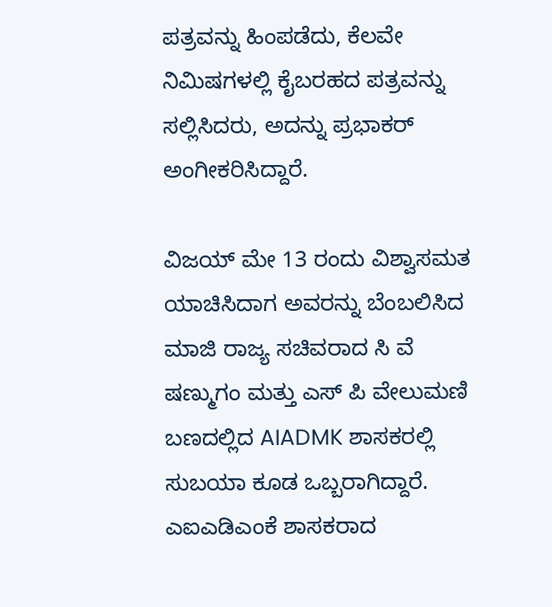ಪತ್ರವನ್ನು ಹಿಂಪಡೆದು, ಕೆಲವೇ ನಿಮಿಷಗಳಲ್ಲಿ ಕೈಬರಹದ ಪತ್ರವನ್ನು ಸಲ್ಲಿಸಿದರು, ಅದನ್ನು ಪ್ರಭಾಕರ್ ಅಂಗೀಕರಿಸಿದ್ದಾರೆ.

ವಿಜಯ್ ಮೇ 13 ರಂದು ವಿಶ್ವಾಸಮತ ಯಾಚಿಸಿದಾಗ ಅವರನ್ನು ಬೆಂಬಲಿಸಿದ ಮಾಜಿ ರಾಜ್ಯ ಸಚಿವರಾದ ಸಿ ವೆ ಷಣ್ಮುಗಂ ಮತ್ತು ಎಸ್ ಪಿ ವೇಲುಮಣಿ ಬಣದಲ್ಲಿದ AIADMK ಶಾಸಕರಲ್ಲಿ ಸುಬಯಾ ಕೂಡ ಒಬ್ಬರಾಗಿದ್ದಾರೆ. ಎಐಎಡಿಎಂಕೆ ಶಾಸಕರಾದ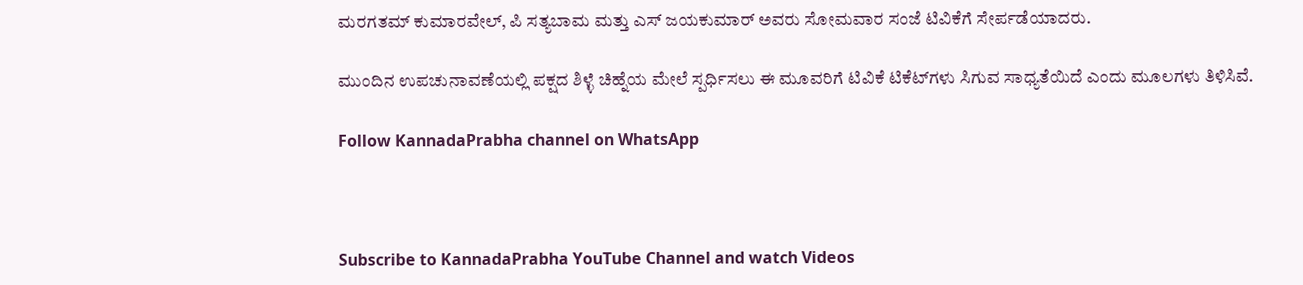ಮರಗತಮ್ ಕುಮಾರವೇಲ್, ಪಿ ಸತ್ಯಬಾಮ ಮತ್ತು ಎಸ್ ಜಯಕುಮಾರ್ ಅವರು ಸೋಮವಾರ ಸಂಜೆ ಟಿವಿಕೆಗೆ ಸೇರ್ಪಡೆಯಾದರು.

ಮುಂದಿನ ಉಪಚುನಾವಣೆಯಲ್ಲಿ ಪಕ್ಷದ ಶಿಳ್ಳೆ ಚಿಹ್ನೆಯ ಮೇಲೆ ಸ್ಪರ್ಧಿಸಲು ಈ ಮೂವರಿಗೆ ಟಿವಿಕೆ ಟಿಕೆಟ್‌ಗಳು ಸಿಗುವ ಸಾಧ್ಯತೆಯಿದೆ ಎಂದು ಮೂಲಗಳು ತಿಳಿಸಿವೆ.

Follow KannadaPrabha channel on WhatsApp



Subscribe to KannadaPrabha YouTube Channel and watch Videos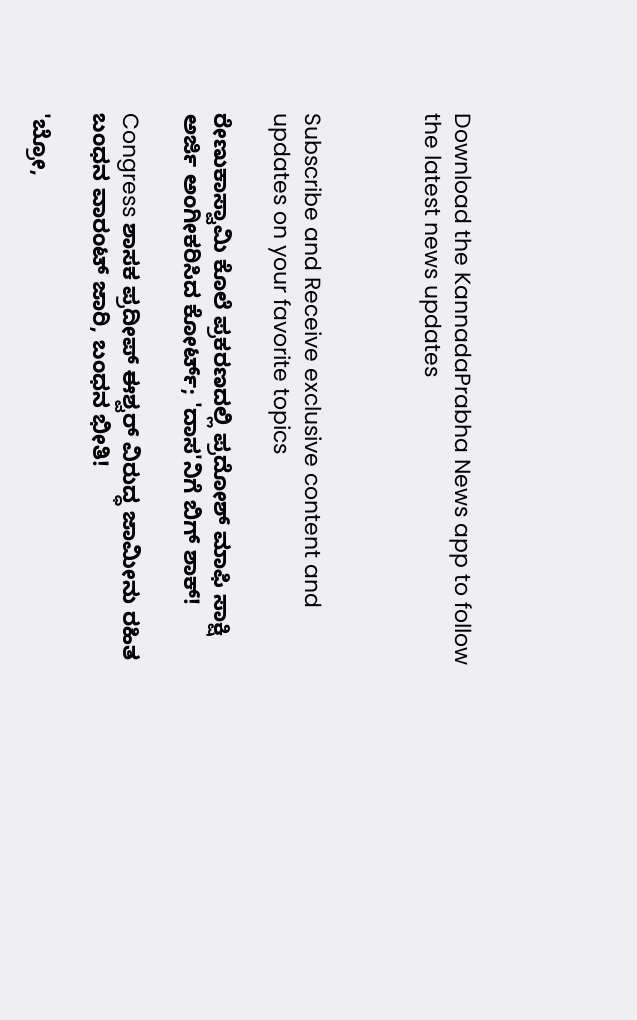Download the KannadaPrabha News app to follow the latest news updates



Subscribe and Receive exclusive content and updates on your favorite topics

ರೇಣುಕಾಸ್ವಾಮಿ ಕೊಲೆ ಪ್ರಕರಣದಲ್ಲಿ ಪ್ರದೋಶ್ ಮಾಫಿ ಸಾಕ್ಷಿ ಅರ್ಜಿ ಅಂಗೀಕರಿಸಿದ ಕೋರ್ಟ್; 'ದಾಸ'ನಿಗೆ ಬಿಗ್ ಶಾಕ್!

Congress ಶಾಸಕ ಪ್ರದೀಪ್ ಈಶ್ವರ್ ವಿರುದ್ಧ ಜಾಮೀನು ರಹಿತ ಬಂಧನ ವಾರಂಟ್ ಜಾರಿ, ಬಂಧನ ಭೀತಿ!

'ಬ್ರೋ,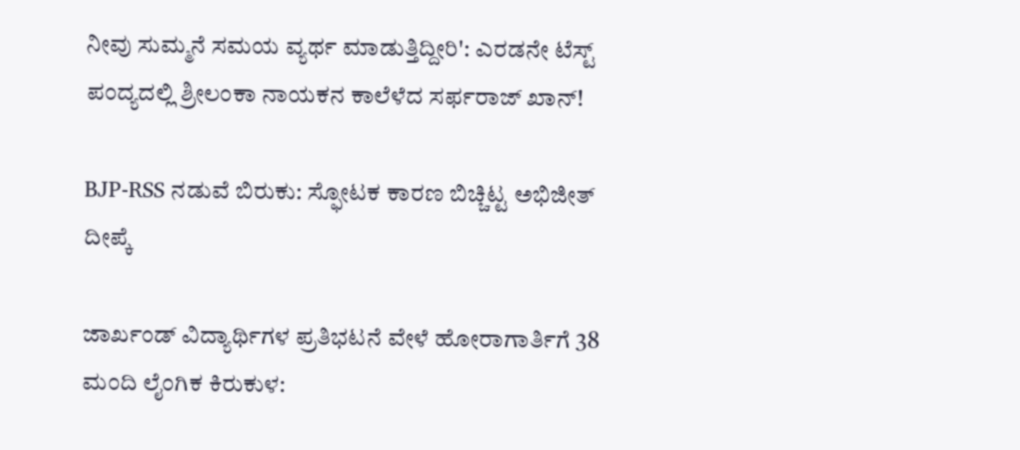ನೀವು ಸುಮ್ಮನೆ ಸಮಯ ವ್ಯರ್ಥ ಮಾಡುತ್ತಿದ್ದೀರಿ': ಎರಡನೇ ಟೆಸ್ಟ್ ಪಂದ್ಯದಲ್ಲಿ ಶ್ರೀಲಂಕಾ ನಾಯಕನ ಕಾಲೆಳೆದ ಸರ್ಫರಾಜ್ ಖಾನ್!

BJP-RSS ನಡುವೆ ಬಿರುಕು: ಸ್ಫೋಟಕ ಕಾರಣ ಬಿಚ್ಚಿಟ್ಟ ಅಭಿಜೀತ್ ದೀಪ್ಕೆ

ಜಾರ್ಖಂಡ್‌ ವಿದ್ಯಾರ್ಥಿಗಳ ಪ್ರತಿಭಟನೆ ವೇಳೆ ಹೋರಾಗಾರ್ತಿಗೆ 38 ಮಂದಿ ಲೈಂಗಿಕ ಕಿರುಕುಳ: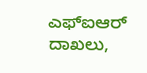ಎಫ್‌ಐಆರ್‌ ದಾಖಲು,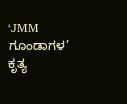‘JMM ಗೂಂಡಾಗಳ’ ಕೃತ್ಯ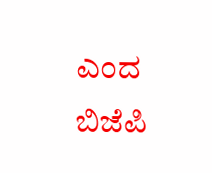ಎಂದ ಬಿಜೆಪಿ